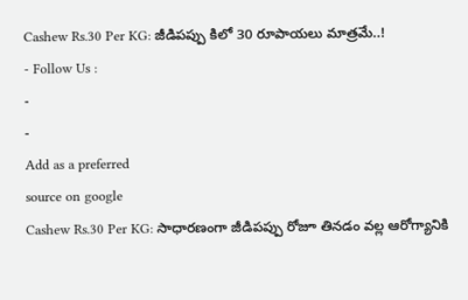Cashew Rs.30 Per KG: జీడిపప్పు కిలో 30 రూపాయలు మాత్రమే..!
- Follow Us :
-
-
Add as a preferred
source on google
Cashew Rs.30 Per KG: సాధారణంగా జీడిపప్పు రోజూ తినడం వల్ల ఆరోగ్యానికి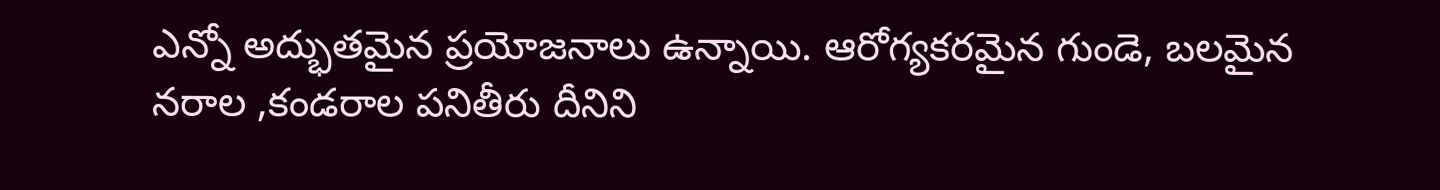ఎన్నో అద్భుతమైన ప్రయోజనాలు ఉన్నాయి. ఆరోగ్యకరమైన గుండె, బలమైన నరాల ,కండరాల పనితీరు దీనిని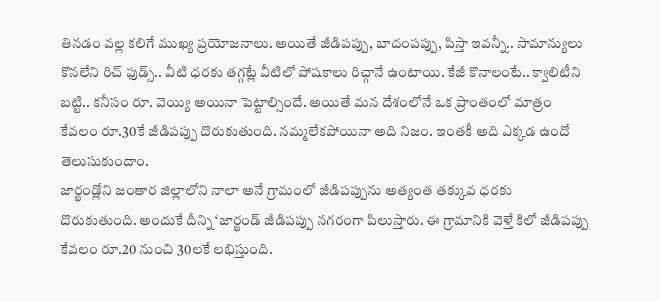తినడం వల్ల కలిగే ముఖ్య ప్రయోజనాలు. అయితే జీడిపప్పు, బాదంపప్పు, పిస్తా ఇవన్నీ.. సామాన్యులు కొనలేని రిచ్ ఫుడ్స్.. వీటి ధరకు తగ్గట్లే వీటిలో పోషకాలు రిచ్గానే ఉంటాయి. కేజీ కొనాలంటే.. క్వాలిటీని బట్టి.. కనీసం రూ. వెయ్యి అయినా పెట్టాల్సిందే. అయితే మన దేశంలోనే ఒక ప్రాంతంలో మాత్రం కేవలం రూ.30కే జీడిపప్పు దొరుకుతుంది. నమ్మలేకపోయినా అది నిజం. ఇంతకీ అది ఎక్కడ ఉందో తెలుసుకుందాం.
జార్ఖండ్లోని జంతార జిల్లాలోని నాలా అనే గ్రామంలో జీడిపప్పును అత్యంత తక్కువ ధరకు దొరుకుతుంది. అందుకే దీన్ని ‘జార్ఖండ్ జీడిపప్పు నగరంగా పిలుస్తారు. ఈ గ్రామానికి వెళ్తే కిలో జీడిపప్పు కేవలం రూ.20 నుంచి 30లకే లభిస్తుంది.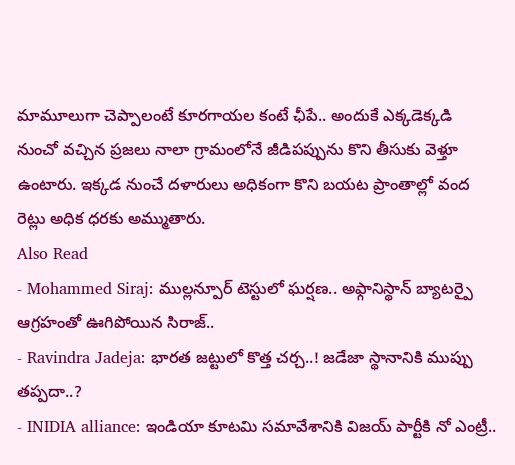మామూలుగా చెప్పాలంటే కూరగాయల కంటే ఛీపే.. అందుకే ఎక్కడెక్కడి నుంచో వచ్చిన ప్రజలు నాలా గ్రామంలోనే జీడిపప్పును కొని తీసుకు వెళ్తూ ఉంటారు. ఇక్కడ నుంచే దళారులు అధికంగా కొని బయట ప్రాంతాల్లో వంద రెట్లు అధిక ధరకు అమ్ముతారు.
Also Read
- Mohammed Siraj: ముల్లన్పూర్ టెస్టులో ఘర్షణ.. అఫ్గానిస్థాన్ బ్యాటర్పై ఆగ్రహంతో ఊగిపోయిన సిరాజ్..
- Ravindra Jadeja: భారత జట్టులో కొత్త చర్చ..! జడేజా స్థానానికి ముప్పు తప్పదా..?
- INIDIA alliance: ఇండియా కూటమి సమావేశానికి విజయ్ పార్టీకి నో ఎంట్రీ..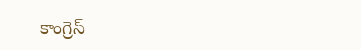కాంగ్రెస్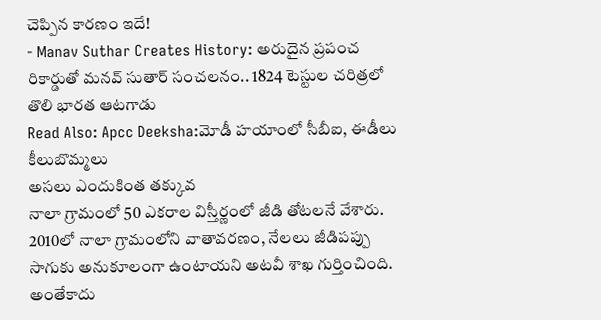చెప్పిన కారణం ఇదే!
- Manav Suthar Creates History: అరుదైన ప్రపంచ రికార్డుతో మనవ్ సుతార్ సంచలనం.. 1824 టెస్టుల చరిత్రలో తొలి భారత ఆటగాడు
Read Also: Apcc Deeksha:మోడీ హయాంలో సీబీఐ, ఈడీలు కీలుబొమ్మలు
అసలు ఎందుకింత తక్కువ
నాలా గ్రామంలో 50 ఎకరాల విస్తీర్ణంలో జీడి తోటలనే వేశారు. 2010లో నాలా గ్రామంలోని వాతావరణం, నేలలు జీడిపప్పు సాగుకు అనుకూలంగా ఉంటాయని అటవీ శాఖ గుర్తించింది. అంతేకాదు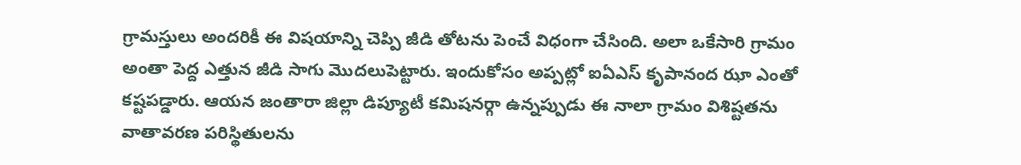గ్రామస్తులు అందరికీ ఈ విషయాన్ని చెప్పి జీడి తోటను పెంచే విధంగా చేసింది. అలా ఒకేసారి గ్రామం అంతా పెద్ద ఎత్తున జీడి సాగు మొదలుపెట్టారు. ఇందుకోసం అప్పట్లో ఐఏఎస్ కృపానంద ఝా ఎంతో కష్టపడ్డారు. ఆయన జంతారా జిల్లా డిప్యూటీ కమిషనర్గా ఉన్నప్పుడు ఈ నాలా గ్రామం విశిష్టతను వాతావరణ పరిస్థితులను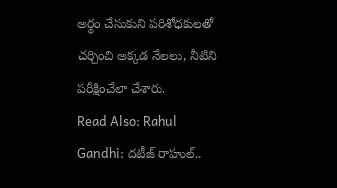అర్థం చేసుకుని పరిశోధకులతో చర్చించి అక్కడ నేలలు, నీటిని పరీక్షించేలా చేశారు.
Read Also: Rahul Gandhi: దటీజ్ రాహుల్..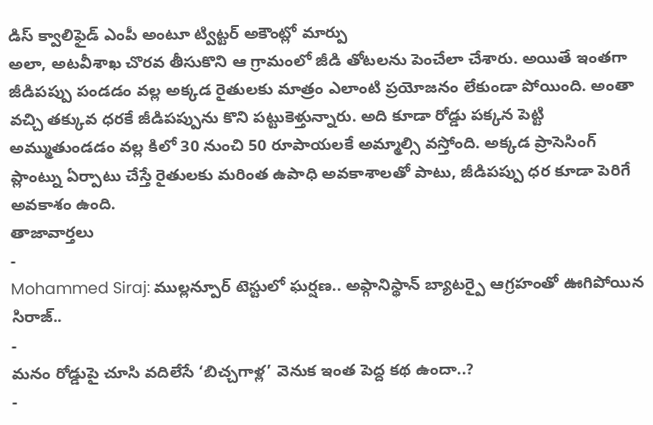డిస్ క్వాలిఫైడ్ ఎంపీ అంటూ ట్విట్టర్ అకౌంట్లో మార్పు
అలా, అటవీశాఖ చొరవ తీసుకొని ఆ గ్రామంలో జీడి తోటలను పెంచేలా చేశారు. అయితే ఇంతగా జీడిపప్పు పండడం వల్ల అక్కడ రైతులకు మాత్రం ఎలాంటి ప్రయోజనం లేకుండా పోయింది. అంతా వచ్చి తక్కువ ధరకే జీడిపప్పును కొని పట్టుకెళ్తున్నారు. అది కూడా రోడ్డు పక్కన పెట్టి అమ్ముతుండడం వల్ల కిలో 30 నుంచి 50 రూపాయలకే అమ్మాల్సి వస్తోంది. అక్కడ ప్రాసెసింగ్ ప్లాంట్ను ఏర్పాటు చేస్తే రైతులకు మరింత ఉపాధి అవకాశాలతో పాటు, జీడిపప్పు ధర కూడా పెరిగే అవకాశం ఉంది.
తాజావార్తలు
-
Mohammed Siraj: ముల్లన్పూర్ టెస్టులో ఘర్షణ.. అఫ్గానిస్థాన్ బ్యాటర్పై ఆగ్రహంతో ఊగిపోయిన సిరాజ్..
-
మనం రోడ్డుపై చూసి వదిలేసే ‘బిచ్చగాళ్ల’ వెనుక ఇంత పెద్ద కథ ఉందా..?
-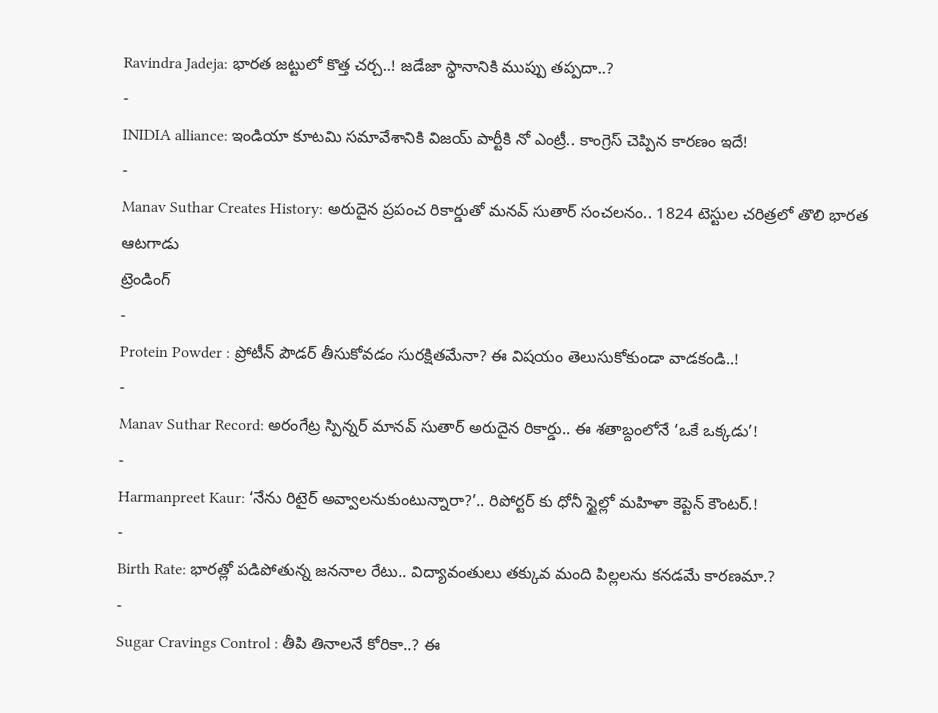Ravindra Jadeja: భారత జట్టులో కొత్త చర్చ..! జడేజా స్థానానికి ముప్పు తప్పదా..?
-
INIDIA alliance: ఇండియా కూటమి సమావేశానికి విజయ్ పార్టీకి నో ఎంట్రీ.. కాంగ్రెస్ చెప్పిన కారణం ఇదే!
-
Manav Suthar Creates History: అరుదైన ప్రపంచ రికార్డుతో మనవ్ సుతార్ సంచలనం.. 1824 టెస్టుల చరిత్రలో తొలి భారత ఆటగాడు
ట్రెండింగ్
-
Protein Powder : ప్రోటీన్ పౌడర్ తీసుకోవడం సురక్షితమేనా? ఈ విషయం తెలుసుకోకుండా వాడకండి..!
-
Manav Suthar Record: అరంగేట్ర స్పిన్నర్ మానవ్ సుతార్ అరుదైన రికార్డు.. ఈ శతాబ్దంలోనే ‘ఒకే ఒక్కడు’!
-
Harmanpreet Kaur: ‘నేను రిటైర్ అవ్వాలనుకుంటున్నారా?’.. రిపోర్టర్ కు ధోనీ స్టైల్లో మహిళా కెప్టెన్ కౌంటర్.!
-
Birth Rate: భారత్లో పడిపోతున్న జననాల రేటు.. విద్యావంతులు తక్కువ మంది పిల్లలను కనడమే కారణమా.?
-
Sugar Cravings Control : తీపి తినాలనే కోరికా..? ఈ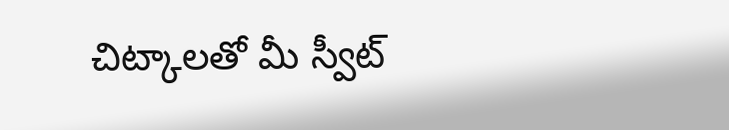చిట్కాలతో మీ స్వీట్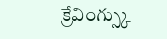క్రేవింగ్స్కు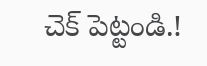చెక్ పెట్టండి.!